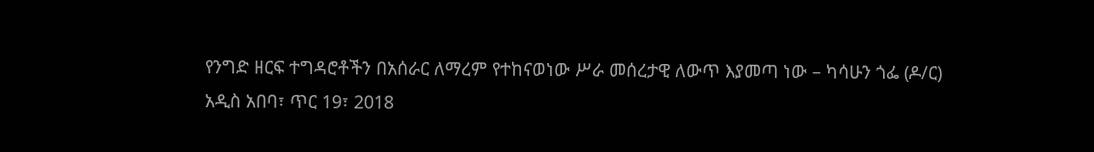የንግድ ዘርፍ ተግዳሮቶችን በአሰራር ለማረም የተከናወነው ሥራ መሰረታዊ ለውጥ እያመጣ ነው – ካሳሁን ጎፌ (ዶ/ር)
አዲስ አበባ፣ ጥር 19፣ 2018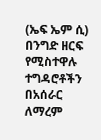(ኤፍ ኤም ሲ) በንግድ ዘርፍ የሚስተዋሉ ተግዳሮቶችን በአሰራር ለማረም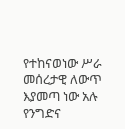የተከናወነው ሥራ መሰረታዊ ለውጥ እያመጣ ነው አሉ የንግድና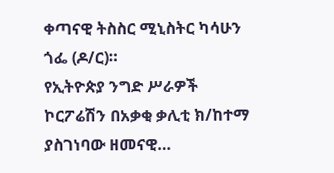ቀጣናዊ ትስስር ሚኒስትር ካሳሁን ጎፌ (ዶ/ር)።
የኢትዮጵያ ንግድ ሥራዎች ኮርፖሬሽን በአቃቂ ቃሊቲ ክ/ከተማ ያስገነባው ዘመናዊ…